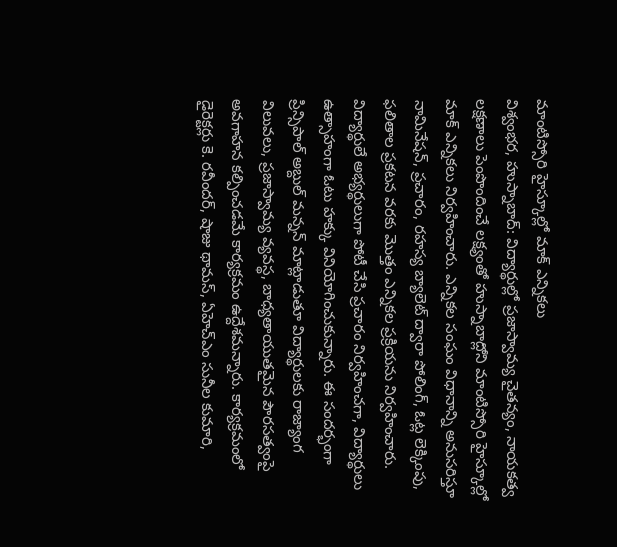మాంటిస్సోరి హైస్కూల్లో మాక్ ఎన్నికలు
విశ్వంభర, హుస్నాబాద్: విద్యార్థుల్లో ప్రజాస్వామ్య చైతన్యం, నాయకత్వ లక్షణాలు పెంపొందించే లక్ష్యంతో హుస్నాబాద్లోని మాంటిస్సోరి హైస్కూల్లో మాక్ ఎన్నికలు నిర్వహించారు. ఎన్నికల సంఘం విధానాన్ని అనుసరిస్తూ నామినేషన్, ప్రచారం, రహస్య బ్యాలెట్ ద్వారా పోలింగ్, ఓట్ల లెక్కింపు, ఫలితాల ప్రకటన వరకు మొత్తం ఎన్నికల ప్రక్రియను నిర్వహించారు. విద్యార్థులే అభ్యర్థులుగా పోటీ చేసి ప్రచారం నిర్వహించగా, విద్యార్థులు ఉత్సాహంగా ఓటు హక్కు వినియోగించుకున్నారు. ఈ సందర్భంగా ప్రిన్సిపాల్ అబ్దుల్ మన్నన్ మాట్లాడుతూ విద్యార్థులకు రాజ్యాంగ విలువలు, ప్రజాస్వామ్య వ్యవస్థ, బాధ్యతాయుతమైన పౌరసత్వంపై అవగాహన కల్పించడమే కార్యక్రమం ఉద్దేశమన్నారు. కార్యక్రమంలో డైరెక్టర్లు కె. రవీందర్, షాజు థామస్, ఏహెచ్ఎం సునీల కుమారి,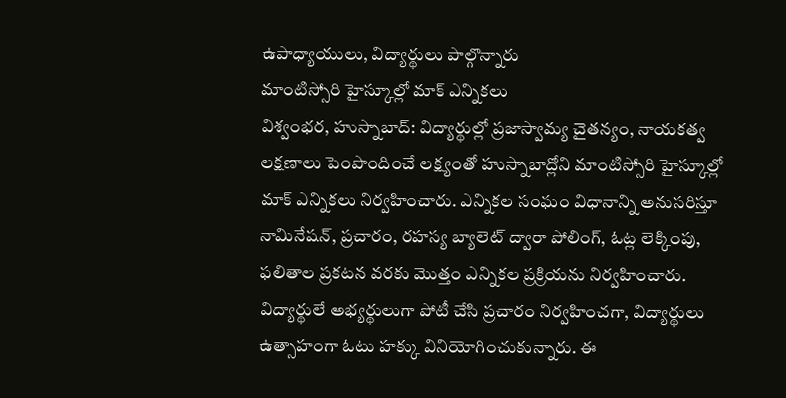ఉపాధ్యాయులు, విద్యార్థులు పాల్గొన్నారు
మాంటిస్సోరి హైస్కూల్లో మాక్ ఎన్నికలు
విశ్వంభర, హుస్నాబాద్: విద్యార్థుల్లో ప్రజాస్వామ్య చైతన్యం, నాయకత్వ లక్షణాలు పెంపొందించే లక్ష్యంతో హుస్నాబాద్లోని మాంటిస్సోరి హైస్కూల్లో మాక్ ఎన్నికలు నిర్వహించారు. ఎన్నికల సంఘం విధానాన్ని అనుసరిస్తూ నామినేషన్, ప్రచారం, రహస్య బ్యాలెట్ ద్వారా పోలింగ్, ఓట్ల లెక్కింపు, ఫలితాల ప్రకటన వరకు మొత్తం ఎన్నికల ప్రక్రియను నిర్వహించారు. విద్యార్థులే అభ్యర్థులుగా పోటీ చేసి ప్రచారం నిర్వహించగా, విద్యార్థులు ఉత్సాహంగా ఓటు హక్కు వినియోగించుకున్నారు. ఈ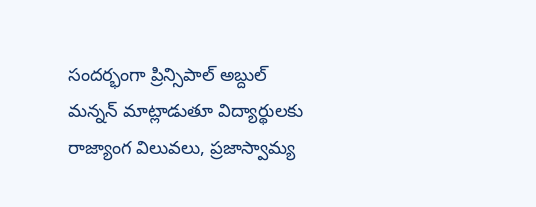సందర్భంగా ప్రిన్సిపాల్ అబ్దుల్ మన్నన్ మాట్లాడుతూ విద్యార్థులకు రాజ్యాంగ విలువలు, ప్రజాస్వామ్య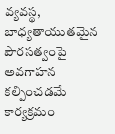వ్యవస్థ, బాధ్యతాయుతమైన పౌరసత్వంపై అవగాహన కల్పించడమే కార్యక్రమం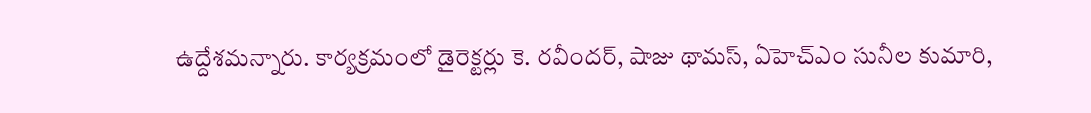ఉద్దేశమన్నారు. కార్యక్రమంలో డైరెక్టర్లు కె. రవీందర్, షాజు థామస్, ఏహెచ్ఎం సునీల కుమారి,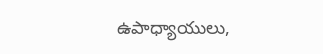ఉపాధ్యాయులు,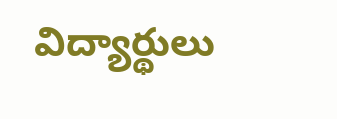విద్యార్థులు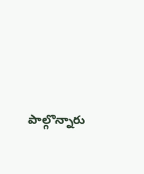పాల్గొన్నారు